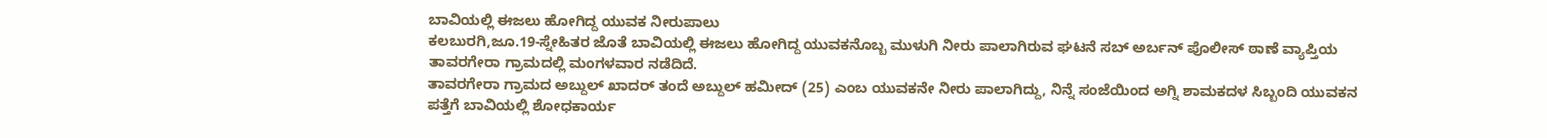ಬಾವಿಯಲ್ಲಿ ಈಜಲು ಹೋಗಿದ್ದ ಯುವಕ ನೀರುಪಾಲು
ಕಲಬುರಗಿ,ಜೂ.19-ಸ್ನೇಹಿತರ ಜೊತೆ ಬಾವಿಯಲ್ಲಿ ಈಜಲು ಹೋಗಿದ್ದ ಯುವಕನೊಬ್ಬ ಮುಳುಗಿ ನೀರು ಪಾಲಾಗಿರುವ ಘಟನೆ ಸಬ್ ಅರ್ಬನ್ ಪೊಲೀಸ್ ಠಾಣೆ ವ್ಯಾಪ್ತಿಯ ತಾವರಗೇರಾ ಗ್ರಾಮದಲ್ಲಿ ಮಂಗಳವಾರ ನಡೆದಿದೆ.
ತಾವರಗೇರಾ ಗ್ರಾಮದ ಅಬ್ದುಲ್ ಖಾದರ್ ತಂದೆ ಅಬ್ದುಲ್ ಹಮೀದ್ (25) ಎಂಬ ಯುವಕನೇ ನೀರು ಪಾಲಾಗಿದ್ದು, ನಿನ್ನೆ ಸಂಜೆಯಿಂದ ಅಗ್ನಿ ಶಾಮಕದಳ ಸಿಬ್ಬಂದಿ ಯುವಕನ ಪತ್ತೆಗೆ ಬಾವಿಯಲ್ಲಿ ಶೋಧಕಾರ್ಯ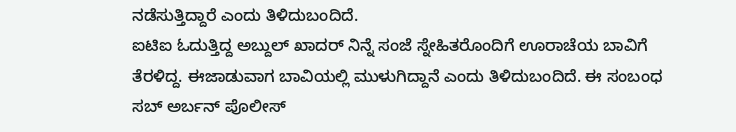ನಡೆಸುತ್ತಿದ್ದಾರೆ ಎಂದು ತಿಳಿದುಬಂದಿದೆ.
ಐಟಿಐ ಓದುತ್ತಿದ್ದ ಅಬ್ದುಲ್ ಖಾದರ್ ನಿನ್ನೆ ಸಂಜೆ ಸ್ನೇಹಿತರೊಂದಿಗೆ ಊರಾಚೆಯ ಬಾವಿಗೆ ತೆರಳಿದ್ದ. ಈಜಾಡುವಾಗ ಬಾವಿಯಲ್ಲಿ ಮುಳುಗಿದ್ದಾನೆ ಎಂದು ತಿಳಿದುಬಂದಿದೆ. ಈ ಸಂಬಂಧ ಸಬ್ ಅರ್ಬನ್ ಪೊಲೀಸ್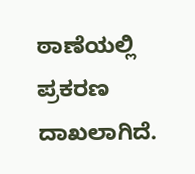ಠಾಣೆಯಲ್ಲಿ ಪ್ರಕರಣ ದಾಖಲಾಗಿದೆ.